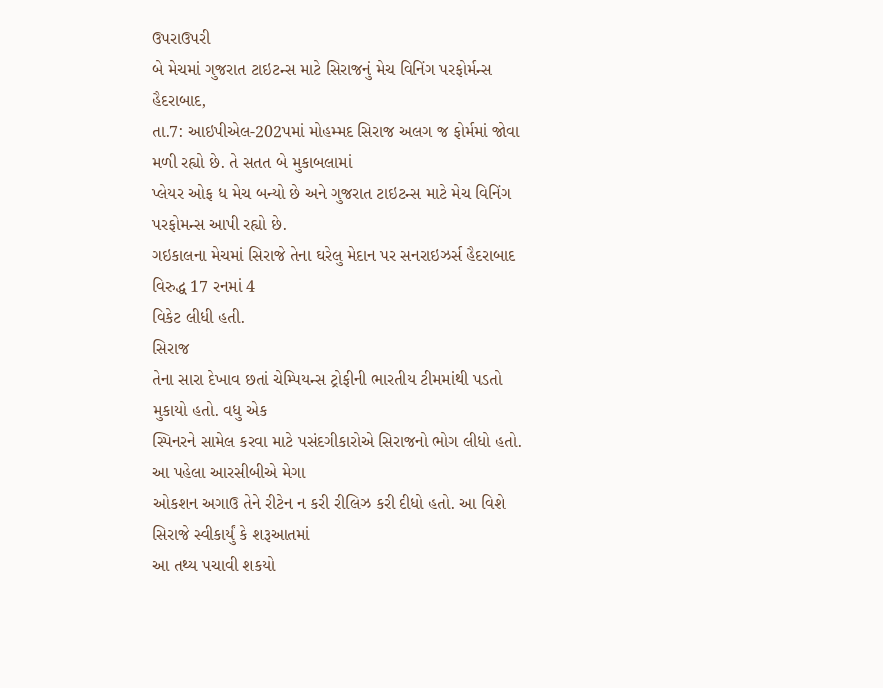ઉપરાઉપરી
બે મેચમાં ગુજરાત ટાઇટન્સ માટે સિરાજનું મેચ વિનિંગ પરફોર્મન્સ
હૈદરાબાદ,
તા.7: આઇપીએલ-202પમાં મોહમ્મદ સિરાજ અલગ જ ફોર્મમાં જોવા મળી રહ્યો છે. તે સતત બે મુકાબલામાં
પ્લેયર ઓફ ધ મેચ બન્યો છે અને ગુજરાત ટાઇટન્સ માટે મેચ વિનિંગ પરફોમન્સ આપી રહ્યો છે.
ગઇકાલના મેચમાં સિરાજે તેના ઘરેલુ મેદાન પર સનરાઇઝર્સ હૈદરાબાદ વિરુદ્ધ 17 રનમાં 4
વિકેટ લીધી હતી.
સિરાજ
તેના સારા દેખાવ છતાં ચેમ્પિયન્સ ટ્રોફીની ભારતીય ટીમમાંથી પડતો મુકાયો હતો. વધુ એક
સ્પિનરને સામેલ કરવા માટે પસંદગીકારોએ સિરાજનો ભોગ લીધો હતો. આ પહેલા આરસીબીએ મેગા
ઓકશન અગાઉ તેને રીટેન ન કરી રીલિઝ કરી દીધો હતો. આ વિશે સિરાજે સ્વીકાર્યું કે શરૂઆતમાં
આ તથ્ય પચાવી શકયો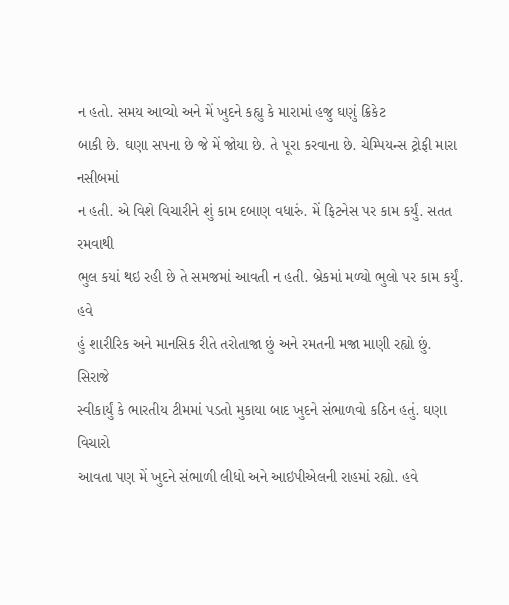ન હતો. સમય આવ્યો અને મેં ખુદને કહ્યુ કે મારામાં હજુ ઘણું ક્રિકેટ
બાકી છે. ઘણા સપના છે જે મેં જોયા છે. તે પૂરા કરવાના છે. ચેમ્પિયન્સ ટ્રોફી મારા નસીબમાં
ન હતી. એ વિશે વિચારીને શું કામ દબાણ વધારું. મેં ફિટનેસ પર કામ કર્યું. સતત રમવાથી
ભુલ કયાં થઇ રહી છે તે સમજમાં આવતી ન હતી. બ્રેકમાં મળ્યો ભુલો પર કામ કર્યું. હવે
હું શારીરિક અને માનસિક રીતે તરોતાજા છું અને રમતની મજા માણી રહ્યો છું.
સિરાજે
સ્વીકાર્યું કે ભારતીય ટીમમાં પડતો મુકાયા બાદ ખુદને સંભાળવો કઠિન હતું. ઘણા વિચારો
આવતા પણ મેં ખુદને સંભાળી લીધો અને આઇપીએલની રાહમાં રહ્યો. હવે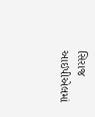સિરાજ આઇપીએલમાં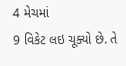4 મેચમાં
9 વિકેટ લઇ ચૂક્યો છે. તે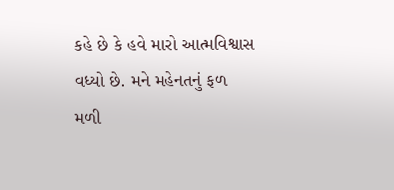કહે છે કે હવે મારો આત્મવિશ્વાસ વધ્યો છે. મને મહેનતનું ફળ
મળી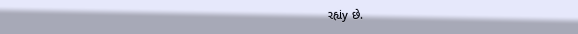રહ્યંy છે.